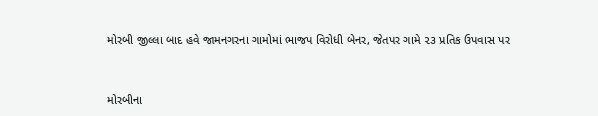મોરબી જીલ્લા બાદ હવે જામનગરના ગામોમાં ભાજપ વિરોધી બેનર, જેતપર ગામે ૨૩ પ્રતિક ઉપવાસ પર



મોરબીના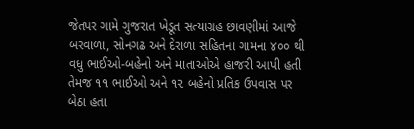જેતપર ગામે ગુજરાત ખેડૂત સત્યાગ્રહ છાવણીમાં આજે બરવાળા, સોનગઢ અને દેરાળા સહિતના ગામના ૪૦૦ થી વધુ ભાઈઓ-બહેનો અને માતાઓએ હાજરી આપી હતી તેમજ ૧૧ ભાઈઓ અને ૧૨ બહેનો પ્રતિક ઉપવાસ પર બેઠા હતા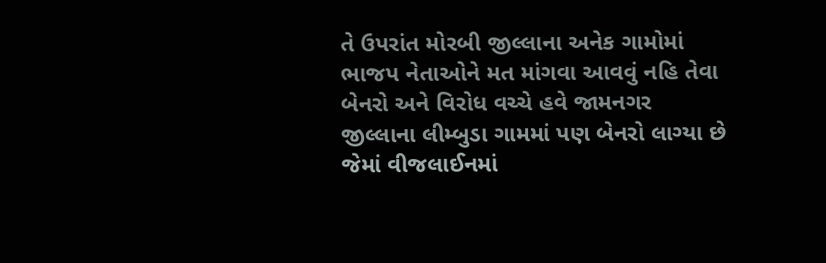તે ઉપરાંત મોરબી જીલ્લાના અનેક ગામોમાં ભાજપ નેતાઓને મત માંગવા આવવું નહિ તેવા બેનરો અને વિરોધ વચ્ચે હવે જામનગર જીલ્લાના લીમ્બુડા ગામમાં પણ બેનરો લાગ્યા છે જેમાં વીજલાઈનમાં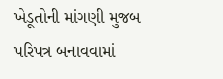ખેડૂતોની માંગણી મુજબ પરિપત્ર બનાવવામાં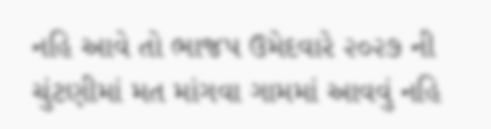નહિ આવે તો ભાજપ ઉમેદવારે ૨૦૨૭ ની ચુંટણીમાં મત માંગવા ગામમાં આવવું નહિ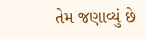તેમ જણાવ્યું છે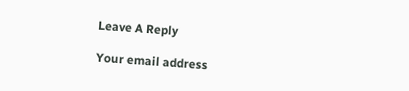Leave A Reply

Your email address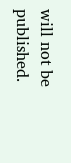will not be published.